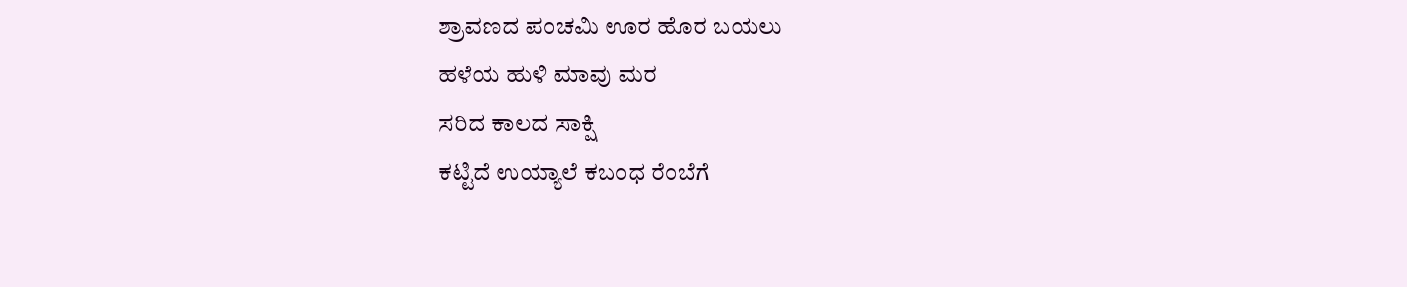ಶ್ರಾವಣದ ಪಂಚಮಿ ಊರ ಹೊರ ಬಯಲು
ಹಳೆಯ ಹುಳಿ ಮಾವು ಮರ
ಸರಿದ ಕಾಲದ ಸಾಕ್ಷಿ
ಕಟ್ಟಿದೆ ಉಯ್ಯಾಲೆ ಕಬಂಧ ರೆಂಬೆಗೆ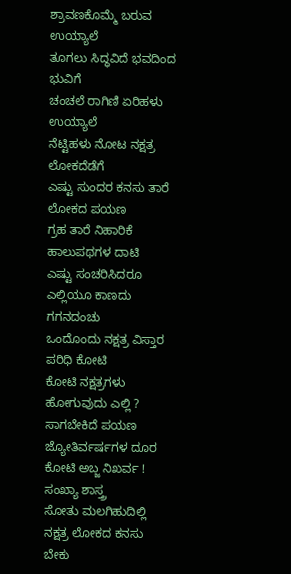ಶ್ರಾವಣಕೊಮ್ಮೆ ಬರುವ ಉಯ್ಯಾಲೆ
ತೂಗಲು ಸಿದ್ಧವಿದೆ ಭವದಿಂದ ಭುವಿಗೆ
ಚಂಚಲೆ ರಾಗಿಣಿ ಏರಿಹಳು ಉಯ್ಯಾಲೆ
ನೆಟ್ಟಿಹಳು ನೋಟ ನಕ್ಷತ್ರ ಲೋಕದೆಡೆಗೆ
ಎಷ್ಟು ಸುಂದರ ಕನಸು ತಾರೆ ಲೋಕದ ಪಯಣ
ಗ್ರಹ ತಾರೆ ನಿಹಾರಿಕೆ ಹಾಲುಪಥಗಳ ದಾಟಿ
ಎಷ್ಟು ಸಂಚರಿಸಿದರೂ
ಎಲ್ಲಿಯೂ ಕಾಣದು ಗಗನದಂಚು
ಒಂದೊಂದು ನಕ್ಷತ್ರ ವಿಸ್ತಾರ ಪರಿಧಿ ಕೋಟಿ
ಕೋಟಿ ನಕ್ಷತ್ರಗಳು ಹೋಗುವುದು ಎಲ್ಲಿ ?
ಸಾಗಬೇಕಿದೆ ಪಯಣ
ಜ್ಯೋತಿರ್ವರ್ಷಗಳ ದೂರ
ಕೋಟಿ ಅಬ್ಜ ನಿಖರ್ವ ! ಸಂಖ್ಯಾ ಶಾಸ್ತ್ರ
ಸೋತು ಮಲಗಿಹುದಿಲ್ಲಿ
ನಕ್ಷತ್ರ ಲೋಕದ ಕನಸು ಬೇಕು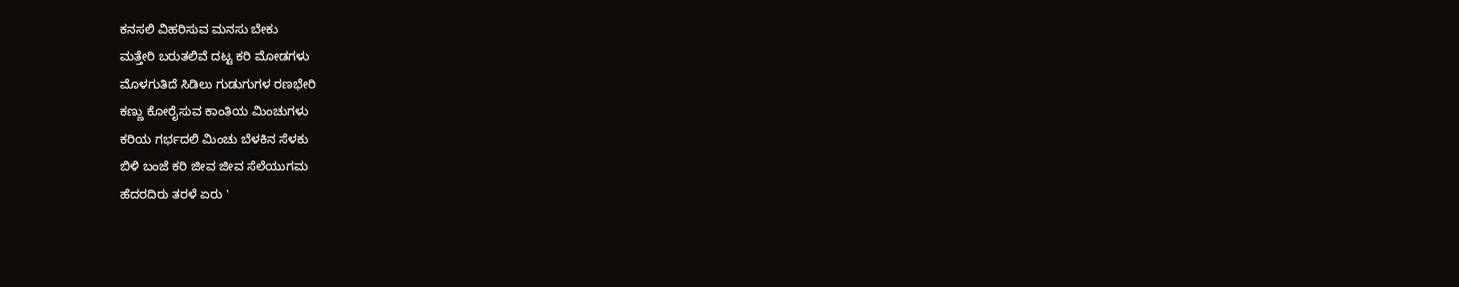ಕನಸಲಿ ವಿಹರಿಸುವ ಮನಸು ಬೇಕು
ಮತ್ತೇರಿ ಬರುತಲಿವೆ ದಟ್ಟ ಕರಿ ಮೋಡಗಳು
ಮೊಳಗುತಿದೆ ಸಿಡಿಲು ಗುಡುಗುಗಳ ರಣಭೇರಿ
ಕಣ್ಣು ಕೋರೈಸುವ ಕಾಂತಿಯ ಮಿಂಚುಗಳು
ಕರಿಯ ಗರ್ಭದಲಿ ಮಿಂಚು ಬೆಳಕಿನ ಸೆಳಕು
ಬಿಳಿ ಬಂಜೆ ಕರಿ ಜೀವ ಜೀವ ಸೆಲೆಯುಗಮ
ಹೆದರದಿರು ತರಳೆ ಏರು '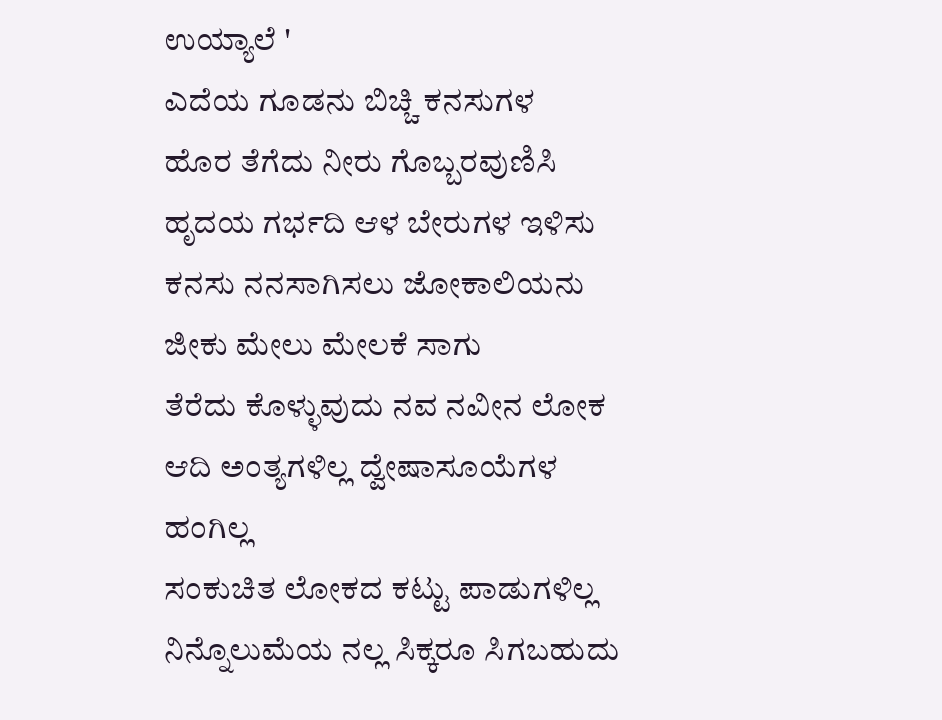ಉಯ್ಯಾಲೆ '
ಎದೆಯ ಗೂಡನು ಬಿಚ್ಚಿ ಕನಸುಗಳ
ಹೊರ ತೆಗೆದು ನೀರು ಗೊಬ್ಬರವುಣಿಸಿ
ಹೃದಯ ಗರ್ಭದಿ ಆಳ ಬೇರುಗಳ ಇಳಿಸು
ಕನಸು ನನಸಾಗಿಸಲು ಜೋಕಾಲಿಯನು
ಜೀಕು ಮೇಲು ಮೇಲಕೆ ಸಾಗು
ತೆರೆದು ಕೊಳ್ಳುವುದು ನವ ನವೀನ ಲೋಕ
ಆದಿ ಅಂತ್ಯಗಳಿಲ್ಲ ದ್ವೇಷಾಸೂಯೆಗಳ ಹಂಗಿಲ್ಲ
ಸಂಕುಚಿತ ಲೋಕದ ಕಟ್ಟು ಪಾಡುಗಳಿಲ್ಲ
ನಿನ್ನೊಲುಮೆಯ ನಲ್ಲ ಸಿಕ್ಕರೂ ಸಿಗಬಹುದು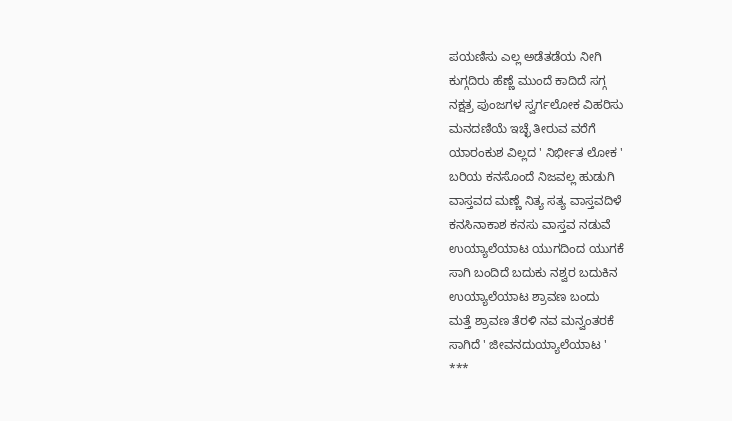ಪಯಣಿಸು ಎಲ್ಲ ಅಡೆತಡೆಯ ನೀಗಿ
ಕುಗ್ಗದಿರು ಹೆಣ್ಣೆ ಮುಂದೆ ಕಾದಿದೆ ಸಗ್ಗ
ನಕ್ಷತ್ರ ಪುಂಜಗಳ ಸ್ವರ್ಗಲೋಕ ವಿಹರಿಸು
ಮನದಣಿಯೆ ಇಚ್ಛೆ ತೀರುವ ವರೆಗೆ
ಯಾರಂಕುಶ ವಿಲ್ಲದ ' ನಿರ್ಭೀತ ಲೋಕ '
ಬರಿಯ ಕನಸೊಂದೆ ನಿಜವಲ್ಲ ಹುಡುಗಿ
ವಾಸ್ತವದ ಮಣ್ಣೆ ನಿತ್ಯ ಸತ್ಯ ವಾಸ್ತವದಿಳೆ
ಕನಸಿನಾಕಾಶ ಕನಸು ವಾಸ್ತವ ನಡುವೆ
ಉಯ್ಯಾಲೆಯಾಟ ಯುಗದಿಂದ ಯುಗಕೆ
ಸಾಗಿ ಬಂದಿದೆ ಬದುಕು ನಶ್ವರ ಬದುಕಿನ
ಉಯ್ಯಾಲೆಯಾಟ ಶ್ರಾವಣ ಬಂದು
ಮತ್ತೆ ಶ್ರಾವಣ ತೆರಳಿ ನವ ಮನ್ವಂತರಕೆ
ಸಾಗಿದೆ ' ಜೀವನದುಯ್ಯಾಲೆಯಾಟ '
***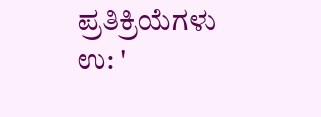ಪ್ರತಿಕ್ರಿಯೆಗಳು
ಉ: '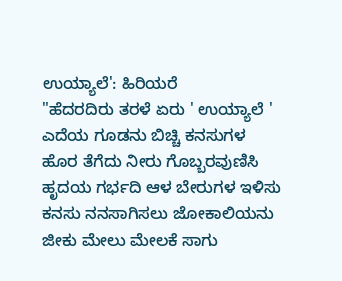ಉಯ್ಯಾಲೆ': ಹಿರಿಯರೆ
"ಹೆದರದಿರು ತರಳೆ ಏರು ' ಉಯ್ಯಾಲೆ '
ಎದೆಯ ಗೂಡನು ಬಿಚ್ಚಿ ಕನಸುಗಳ
ಹೊರ ತೆಗೆದು ನೀರು ಗೊಬ್ಬರವುಣಿಸಿ
ಹೃದಯ ಗರ್ಭದಿ ಆಳ ಬೇರುಗಳ ಇಳಿಸು
ಕನಸು ನನಸಾಗಿಸಲು ಜೋಕಾಲಿಯನು
ಜೀಕು ಮೇಲು ಮೇಲಕೆ ಸಾಗು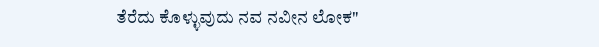ತೆರೆದು ಕೊಳ್ಳುವುದು ನವ ನವೀನ ಲೋಕ"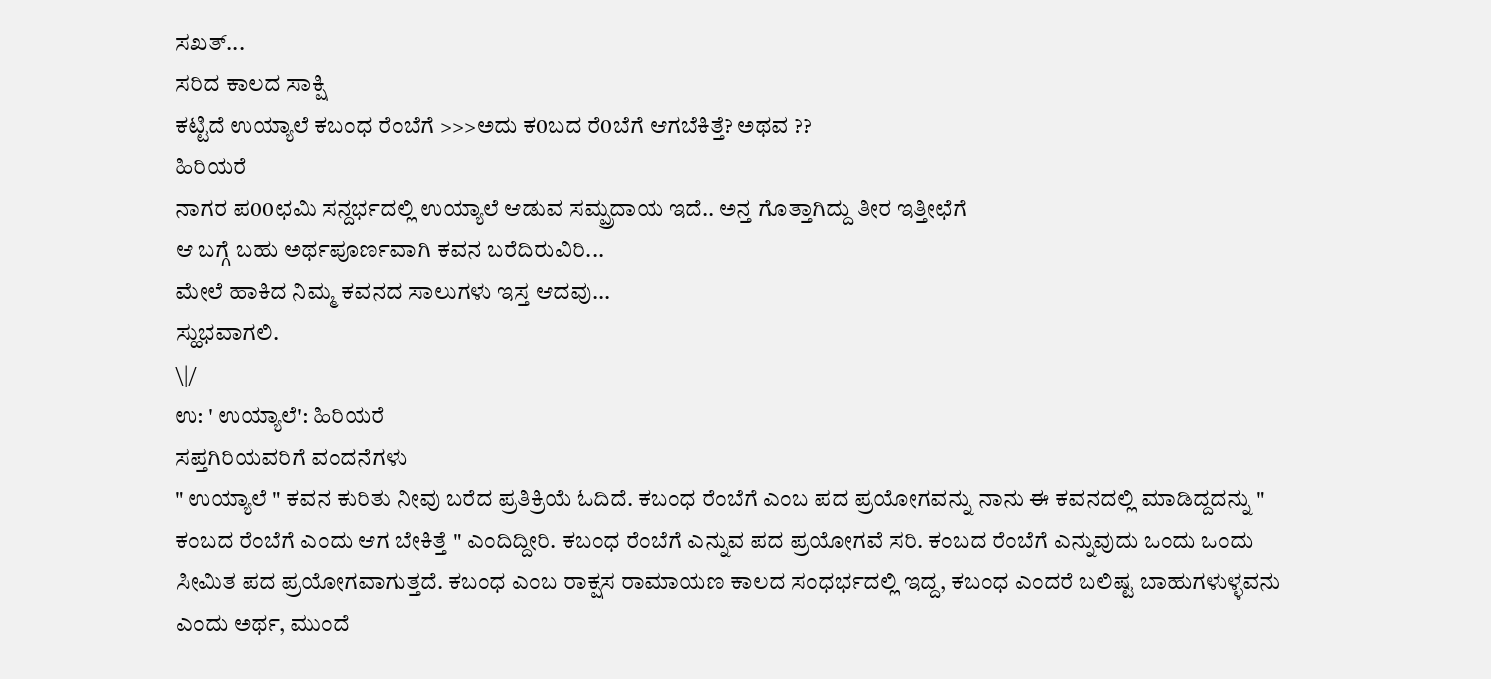ಸಖತ್...
ಸರಿದ ಕಾಲದ ಸಾಕ್ಷಿ
ಕಟ್ಟಿದೆ ಉಯ್ಯಾಲೆ ಕಬಂಧ ರೆಂಬೆಗೆ >>>ಅದು ಕ0ಬದ ರೆ0ಬೆಗೆ ಆಗಬೆಕಿತ್ತೆ? ಅಥವ ??
ಹಿರಿಯರೆ
ನಾಗರ ಪ00ಛಮಿ ಸನ್ದರ್ಭದಲ್ಲಿ ಉಯ್ಯಾಲೆ ಆಡುವ ಸಮ್ಪ್ರದಾಯ ಇದೆ.. ಅನ್ತ ಗೊತ್ತಾಗಿದ್ದು ತೀರ ಇತ್ತೀಛೆಗೆ
ಆ ಬಗ್ಗೆ ಬಹು ಅರ್ಥಪೂರ್ಣವಾಗಿ ಕವನ ಬರೆದಿರುವಿರಿ...
ಮೇಲೆ ಹಾಕಿದ ನಿಮ್ಮ ಕವನದ ಸಾಲುಗಳು ಇಸ್ತ ಆದವು...
ಸ್ಹುಭವಾಗಲಿ.
\|/
ಉ: ' ಉಯ್ಯಾಲೆ': ಹಿರಿಯರೆ
ಸಪ್ತಗಿರಿಯವರಿಗೆ ವಂದನೆಗಳು
" ಉಯ್ಯಾಲೆ " ಕವನ ಕುರಿತು ನೀವು ಬರೆದ ಪ್ರತಿಕ್ರಿಯೆ ಓದಿದೆ. ಕಬಂಧ ರೆಂಬೆಗೆ ಎಂಬ ಪದ ಪ್ರಯೋಗವನ್ನು ನಾನು ಈ ಕವನದಲ್ಲಿ ಮಾಡಿದ್ದದನ್ನು " ಕಂಬದ ರೆಂಬೆಗೆ ಎಂದು ಆಗ ಬೇಕಿತ್ತೆ " ಎಂದಿದ್ದೀರಿ. ಕಬಂಧ ರೆಂಬೆಗೆ ಎನ್ನುವ ಪದ ಪ್ರಯೋಗವೆ ಸರಿ. ಕಂಬದ ರೆಂಬೆಗೆ ಎನ್ನುವುದು ಒಂದು ಒಂದು ಸೀಮಿತ ಪದ ಪ್ರಯೋಗವಾಗುತ್ತದೆ. ಕಬಂಧ ಎಂಬ ರಾಕ್ಷಸ ರಾಮಾಯಣ ಕಾಲದ ಸಂಧರ್ಭದಲ್ಲಿ ಇದ್ದ, ಕಬಂಧ ಎಂದರೆ ಬಲಿಷ್ಟ ಬಾಹುಗಳುಳ್ಳವನು ಎಂದು ಅರ್ಥ, ಮುಂದೆ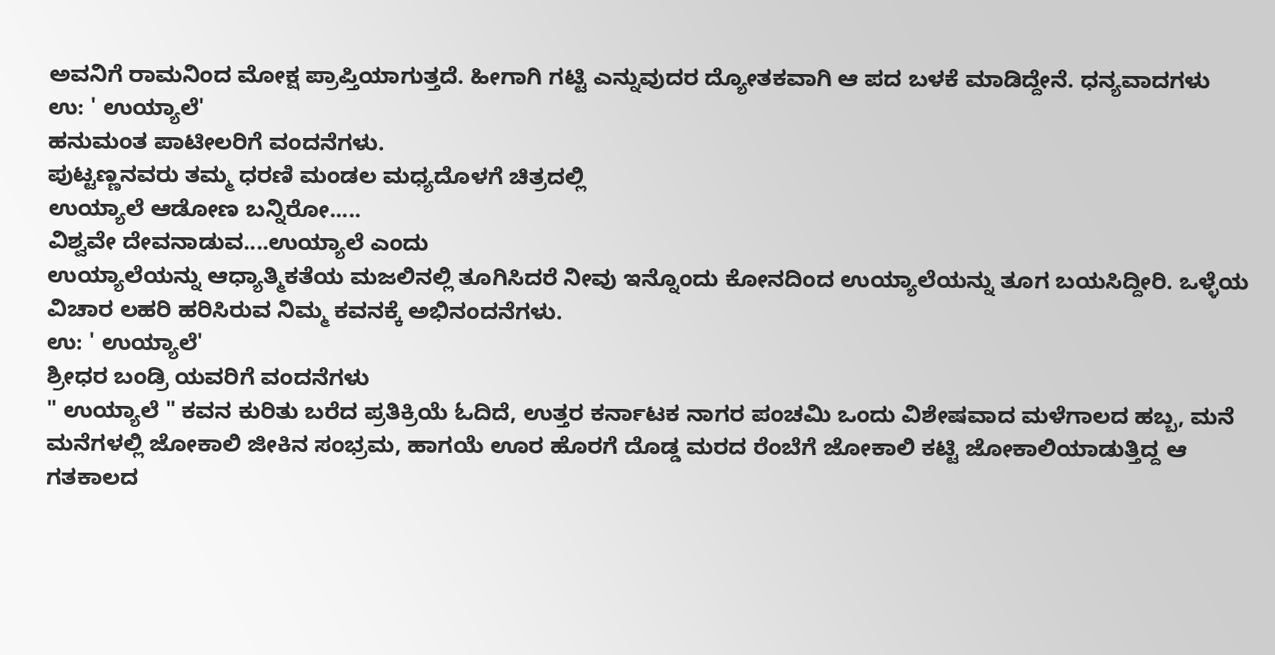ಅವನಿಗೆ ರಾಮನಿಂದ ಮೋಕ್ಷ ಪ್ರಾಪ್ತಿಯಾಗುತ್ತದೆ. ಹೀಗಾಗಿ ಗಟ್ಟಿ ಎನ್ನುವುದರ ದ್ಯೋತಕವಾಗಿ ಆ ಪದ ಬಳಕೆ ಮಾಡಿದ್ದೇನೆ. ಧನ್ಯವಾದಗಳು
ಉ: ' ಉಯ್ಯಾಲೆ'
ಹನುಮಂತ ಪಾಟೀಲರಿಗೆ ವಂದನೆಗಳು.
ಪುಟ್ಟಣ್ಣನವರು ತಮ್ಮ ಧರಣಿ ಮಂಡಲ ಮಧ್ಯದೊಳಗೆ ಚಿತ್ರದಲ್ಲಿ
ಉಯ್ಯಾಲೆ ಆಡೋಣ ಬನ್ನಿರೋ.....
ವಿಶ್ವವೇ ದೇವನಾಡುವ....ಉಯ್ಯಾಲೆ ಎಂದು
ಉಯ್ಯಾಲೆಯನ್ನು ಆಧ್ಯಾತ್ಮಿಕತೆಯ ಮಜಲಿನಲ್ಲಿ ತೂಗಿಸಿದರೆ ನೀವು ಇನ್ನೊಂದು ಕೋನದಿಂದ ಉಯ್ಯಾಲೆಯನ್ನು ತೂಗ ಬಯಸಿದ್ದೀರಿ. ಒಳ್ಳೆಯ ವಿಚಾರ ಲಹರಿ ಹರಿಸಿರುವ ನಿಮ್ಮ ಕವನಕ್ಕೆ ಅಭಿನಂದನೆಗಳು.
ಉ: ' ಉಯ್ಯಾಲೆ'
ಶ್ರೀಧರ ಬಂಡ್ರಿ ಯವರಿಗೆ ವಂದನೆಗಳು
" ಉಯ್ಯಾಲೆ " ಕವನ ಕುರಿತು ಬರೆದ ಪ್ರತಿಕ್ರಿಯೆ ಓದಿದೆ, ಉತ್ತರ ಕರ್ನಾಟಕ ನಾಗರ ಪಂಚಮಿ ಒಂದು ವಿಶೇಷವಾದ ಮಳೆಗಾಲದ ಹಬ್ಬ, ಮನೆ ಮನೆಗಳಲ್ಲಿ ಜೋಕಾಲಿ ಜೀಕಿನ ಸಂಭ್ರಮ, ಹಾಗಯೆ ಊರ ಹೊರಗೆ ದೊಡ್ಡ ಮರದ ರೆಂಬೆಗೆ ಜೋಕಾಲಿ ಕಟ್ಟಿ ಜೋಕಾಲಿಯಾಡುತ್ತಿದ್ದ ಆ ಗತಕಾಲದ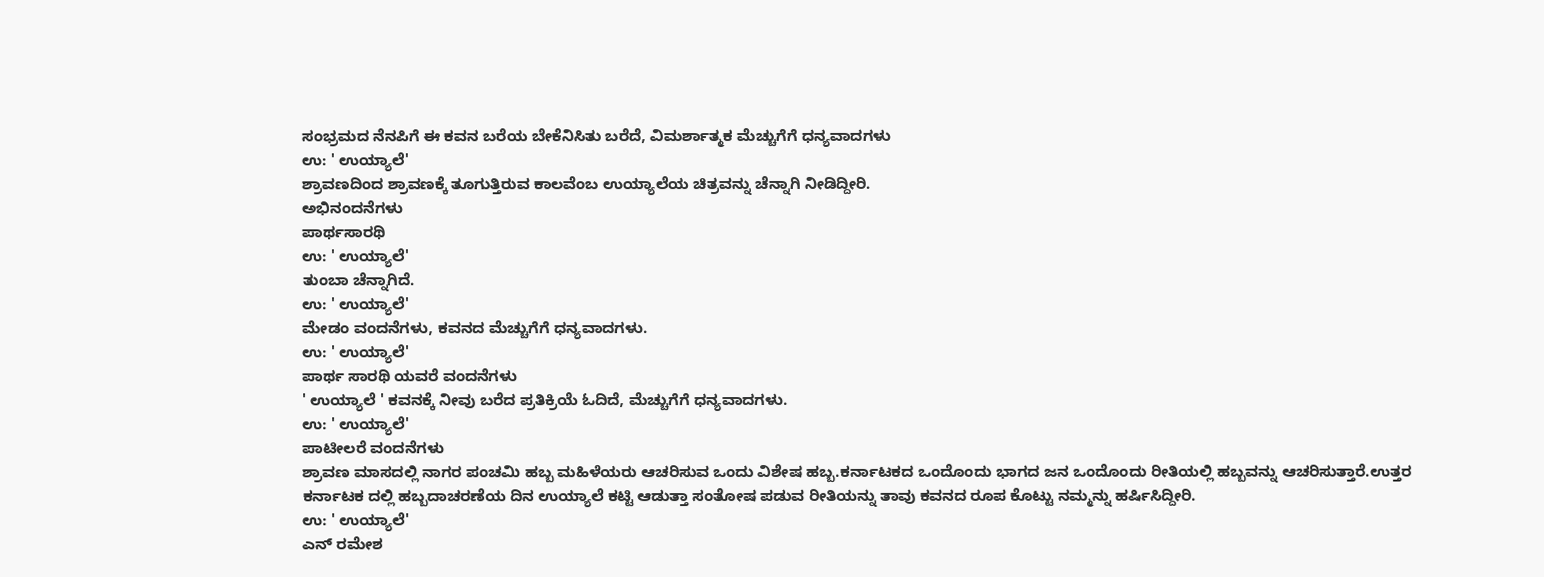ಸಂಭ್ರಮದ ನೆನಪಿಗೆ ಈ ಕವನ ಬರೆಯ ಬೇಕೆನಿಸಿತು ಬರೆದೆ, ವಿಮರ್ಶಾತ್ಮಕ ಮೆಚ್ಚುಗೆಗೆ ಧನ್ಯವಾದಗಳು
ಉ: ' ಉಯ್ಯಾಲೆ'
ಶ್ರಾವಣದಿಂದ ಶ್ರಾವಣಕ್ಕೆ ತೂಗುತ್ತಿರುವ ಕಾಲವೆಂಬ ಉಯ್ಯಾಲೆಯ ಚಿತ್ರವನ್ನು ಚೆನ್ನಾಗಿ ನೀಡಿದ್ದೀರಿ.
ಅಭಿನಂದನೆಗಳು
ಪಾರ್ಥಸಾರಥಿ
ಉ: ' ಉಯ್ಯಾಲೆ'
ತುಂಬಾ ಚೆನ್ನಾಗಿದೆ.
ಉ: ' ಉಯ್ಯಾಲೆ'
ಮೇಡಂ ವಂದನೆಗಳು, ಕವನದ ಮೆಚ್ಚುಗೆಗೆ ಧನ್ಯವಾದಗಳು.
ಉ: ' ಉಯ್ಯಾಲೆ'
ಪಾರ್ಥ ಸಾರಥಿ ಯವರೆ ವಂದನೆಗಳು
' ಉಯ್ಯಾಲೆ ' ಕವನಕ್ಕೆ ನೀವು ಬರೆದ ಪ್ರತಿಕ್ರಿಯೆ ಓದಿದೆ, ಮೆಚ್ಚುಗೆಗೆ ಧನ್ಯವಾದಗಳು.
ಉ: ' ಉಯ್ಯಾಲೆ'
ಪಾಟೀಲರೆ ವಂದನೆಗಳು
ಶ್ರಾವಣ ಮಾಸದಲ್ಲಿ ನಾಗರ ಪಂಚಮಿ ಹಬ್ಬ ಮಹಿಳೆಯರು ಆಚರಿಸುವ ಒಂದು ವಿಶೇಷ ಹಬ್ಬ.ಕರ್ನಾಟಕದ ಒಂದೊಂದು ಭಾಗದ ಜನ ಒಂದೊಂದು ರೀತಿಯಲ್ಲಿ ಹಬ್ಬವನ್ನು ಆಚರಿಸುತ್ತಾರೆ.ಉತ್ತರ ಕರ್ನಾಟಕ ದಲ್ಲಿ ಹಬ್ಬದಾಚರಣೆಯ ದಿನ ಉಯ್ಯಾಲೆ ಕಟ್ಟಿ ಆಡುತ್ತಾ ಸಂತೋಷ ಪಡುವ ರೀತಿಯನ್ನು ತಾವು ಕವನದ ರೂಪ ಕೊಟ್ಟು ನಮ್ಮನ್ನು ಹರ್ಷಿಸಿದ್ದೀರಿ.
ಉ: ' ಉಯ್ಯಾಲೆ'
ಎನ್ ರಮೇಶ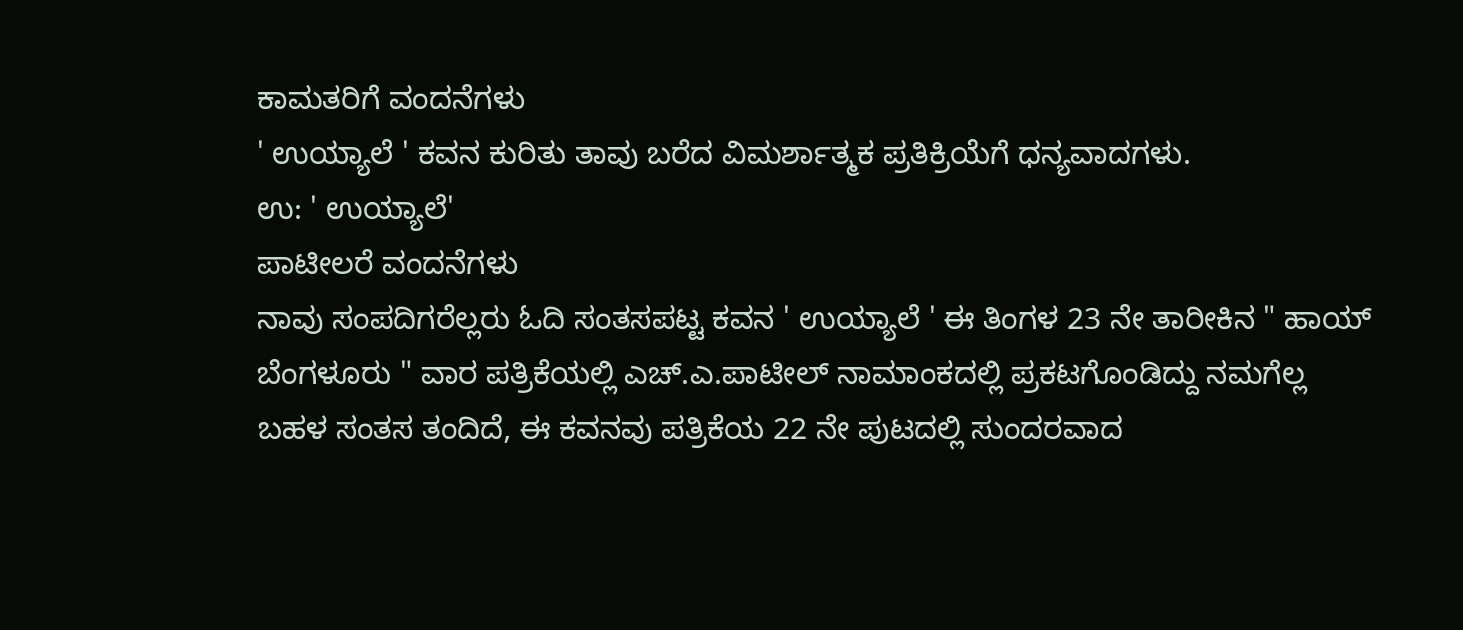ಕಾಮತರಿಗೆ ವಂದನೆಗಳು
' ಉಯ್ಯಾಲೆ ' ಕವನ ಕುರಿತು ತಾವು ಬರೆದ ವಿಮರ್ಶಾತ್ಮಕ ಪ್ರತಿಕ್ರಿಯೆಗೆ ಧನ್ಯವಾದಗಳು.
ಉ: ' ಉಯ್ಯಾಲೆ'
ಪಾಟೀಲರೆ ವಂದನೆಗಳು
ನಾವು ಸಂಪದಿಗರೆಲ್ಲರು ಓದಿ ಸಂತಸಪಟ್ಟ ಕವನ ' ಉಯ್ಯಾಲೆ ' ಈ ತಿಂಗಳ 23 ನೇ ತಾರೀಕಿನ " ಹಾಯ್ ಬೆಂಗಳೂರು " ವಾರ ಪತ್ರಿಕೆಯಲ್ಲಿ ಎಚ್.ಎ.ಪಾಟೀಲ್ ನಾಮಾಂಕದಲ್ಲಿ ಪ್ರಕಟಗೊಂಡಿದ್ದು ನಮಗೆಲ್ಲ ಬಹಳ ಸಂತಸ ತಂದಿದೆ, ಈ ಕವನವು ಪತ್ರಿಕೆಯ 22 ನೇ ಪುಟದಲ್ಲಿ ಸುಂದರವಾದ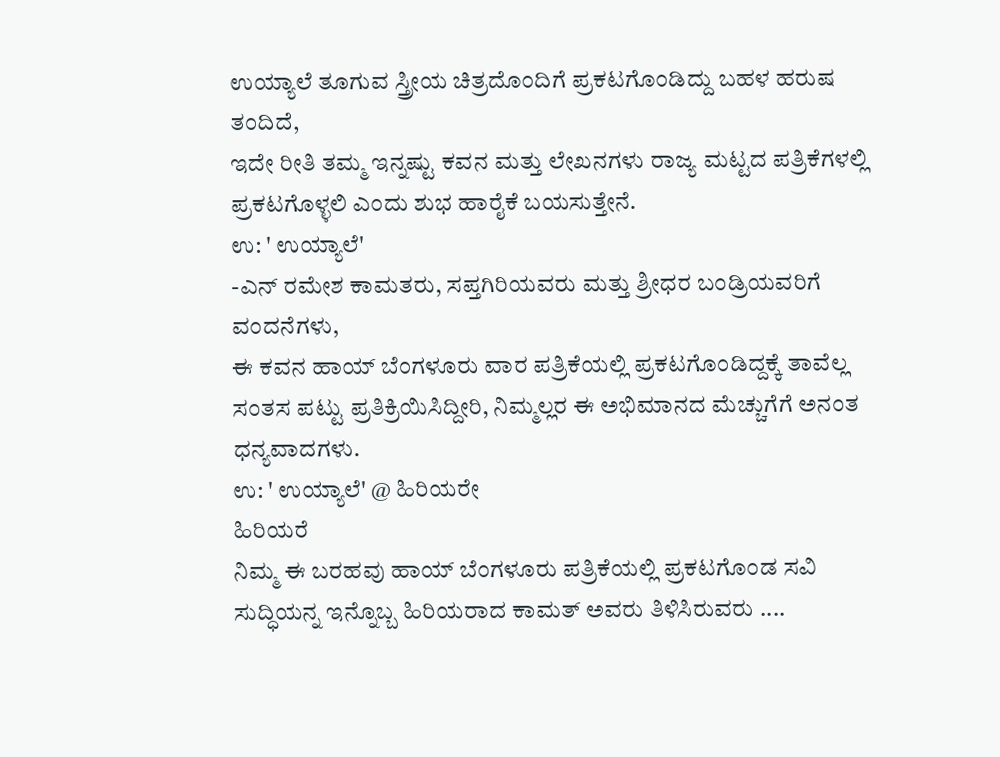ಉಯ್ಯಾಲೆ ತೂಗುವ ಸ್ತ್ರೀಯ ಚಿತ್ರದೊಂದಿಗೆ ಪ್ರಕಟಗೊಂಡಿದ್ದು ಬಹಳ ಹರುಷ ತಂದಿದೆ,
ಇದೇ ರೀತಿ ತಮ್ಮ ಇನ್ನಷ್ಟು ಕವನ ಮತ್ತು ಲೇಖನಗಳು ರಾಜ್ಯ ಮಟ್ಟದ ಪತ್ರಿಕೆಗಳಲ್ಲಿ ಪ್ರಕಟಗೊಳ್ಳಲಿ ಎಂದು ಶುಭ ಹಾರೈಕೆ ಬಯಸುತ್ತೇನೆ.
ಉ: ' ಉಯ್ಯಾಲೆ'
-ಎನ್ ರಮೇಶ ಕಾಮತರು, ಸಪ್ತಗಿರಿಯವರು ಮತ್ತು ಶ್ರೀಧರ ಬಂಡ್ರಿಯವರಿಗೆ ವಂದನೆಗಳು,
ಈ ಕವನ ಹಾಯ್ ಬೆಂಗಳೂರು ವಾರ ಪತ್ರಿಕೆಯಲ್ಲಿ ಪ್ರಕಟಗೊಂಡಿದ್ದಕ್ಕೆ ತಾವೆಲ್ಲ ಸಂತಸ ಪಟ್ಟು ಪ್ರತಿಕ್ರಿಯಿಸಿದ್ದೀರಿ, ನಿಮ್ಮಲ್ಲರ ಈ ಅಭಿಮಾನದ ಮೆಚ್ಚುಗೆಗೆ ಅನಂತ ಧನ್ಯವಾದಗಳು.
ಉ: ' ಉಯ್ಯಾಲೆ' @ ಹಿರಿಯರೇ
ಹಿರಿಯರೆ
ನಿಮ್ಮ ಈ ಬರಹವು ಹಾಯ್ ಬೆಂಗಳೂರು ಪತ್ರಿಕೆಯಲ್ಲಿ ಪ್ರಕಟಗೊಂಡ ಸವಿ ಸುದ್ಧಿಯನ್ನ ಇನ್ನೊಬ್ಬ ಹಿರಿಯರಾದ ಕಾಮತ್ ಅವರು ತಿಳಿಸಿರುವರು ....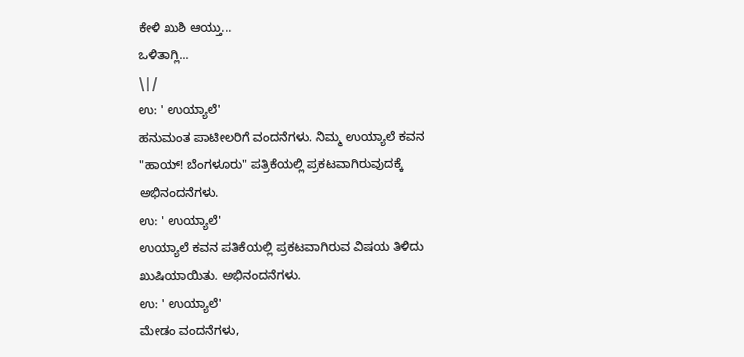ಕೇಳಿ ಖುಶಿ ಆಯ್ತು...
ಒಳಿತಾಗ್ಲಿ...
\|/
ಉ: ' ಉಯ್ಯಾಲೆ'
ಹನುಮಂತ ಪಾಟೀಲರಿಗೆ ವಂದನೆಗಳು. ನಿಮ್ಮ ಉಯ್ಯಾಲೆ ಕವನ "ಹಾಯ್! ಬೆಂಗಳೂರು" ಪತ್ರಿಕೆಯಲ್ಲಿ ಪ್ರಕಟವಾಗಿರುವುದಕ್ಕೆ ಅಭಿನಂದನೆಗಳು.
ಉ: ' ಉಯ್ಯಾಲೆ'
ಉಯ್ಯಾಲೆ ಕವನ ಪತಿಕೆಯಲ್ಲಿ ಪ್ರಕಟವಾಗಿರುವ ವಿಷಯ ತಿಳಿದು ಖುಷಿಯಾಯಿತು. ಅಭಿನಂದನೆಗಳು.
ಉ: ' ಉಯ್ಯಾಲೆ'
ಮೇಡಂ ವಂದನೆಗಳು,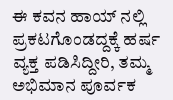ಈ ಕವನ ಹಾಯ್ ನಲ್ಲಿ ಪ್ರಕಟಗೊಂಡದ್ದಕ್ಕೆ ಹರ್ಷ ವ್ಯಕ್ತ ಪಡಿಸಿದ್ದೀರಿ, ತಮ್ಮ ಅಭಿಮಾನ ಪೂರ್ವಕ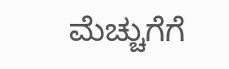ಮೆಚ್ಚುಗೆಗೆ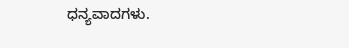ಧನ್ಯವಾದಗಳು.